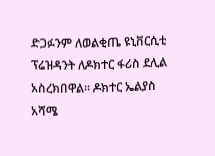ድጋፉንም ለወልቂጤ ዩኒቨርሲቲ ፕሬዝዳንት ለዶክተር ፋሪስ ደሊል አስረክበዋል፡፡ ዶክተር ኤልያስ አሻሜ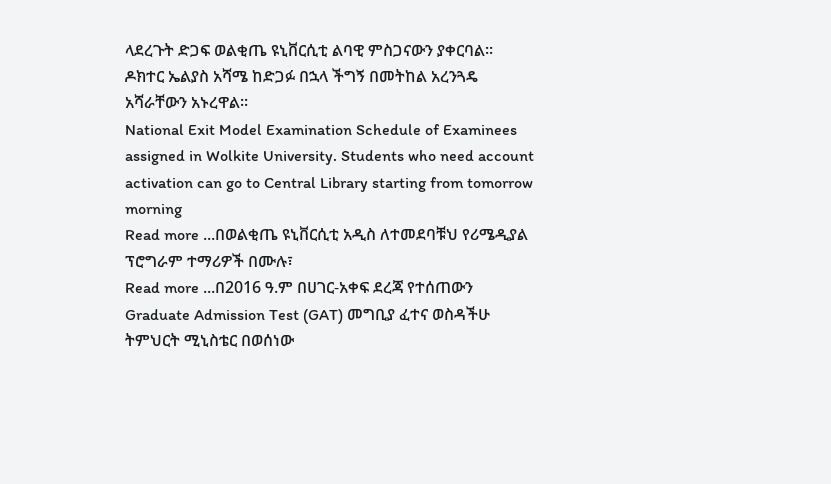ላደረጉት ድጋፍ ወልቂጤ ዩኒቨርሲቲ ልባዊ ምስጋናውን ያቀርባል፡፡ ዶክተር ኤልያስ አሻሜ ከድጋፉ በኋላ ችግኝ በመትከል አረንጓዴ አሻራቸውን አኑረዋል፡፡
National Exit Model Examination Schedule of Examinees assigned in Wolkite University. Students who need account activation can go to Central Library starting from tomorrow morning
Read more ...በወልቂጤ ዩኒቨርሲቲ አዲስ ለተመደባቹህ የሪሜዲያል ፕሮግራም ተማሪዎች በሙሉ፣
Read more ...በ2016 ዓ.ም በሀገር-አቀፍ ደረጃ የተሰጠውን Graduate Admission Test (GAT) መግቢያ ፈተና ወስዳችሁ ትምህርት ሚኒስቴር በወሰነው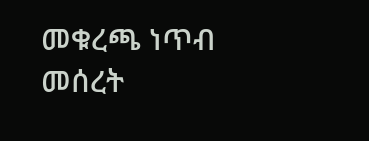መቁረጫ ነጥብ መሰረት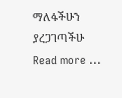ማለፋችሁን ያረጋገጣችሁ
Read more ...